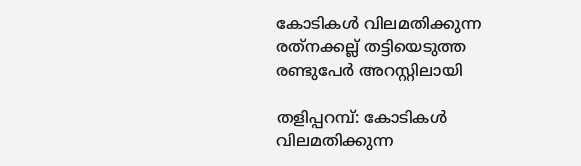കോടികള്‍ വിലമതിക്കുന്ന രത്‌നക്കല്ല് തട്ടിയെടുത്ത രണ്ടുപേര്‍ അറസ്റ്റിലായി

തളിപ്പറമ്പ്: കോടികള്‍ വിലമതിക്കുന്ന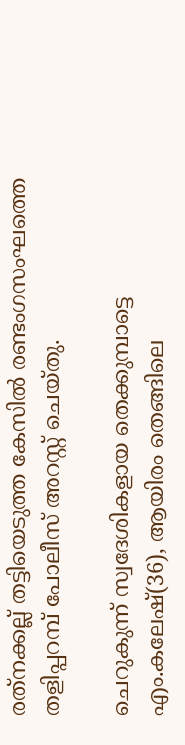രത്‌നക്കല്ല് തട്ടിയെടുത്ത കേസില്‍ രണ്ടംഗസംഘത്തെ തളിപ്പറമ്പ് പോലീസ് അറസ്റ്റ് ചെയ്തു.

ചെറുകുന്ന് സ്വദേശികളായ തെക്കുമ്പാട്ടെ എം.കലേഷ്(36), ആയിരം തെങ്ങിലെ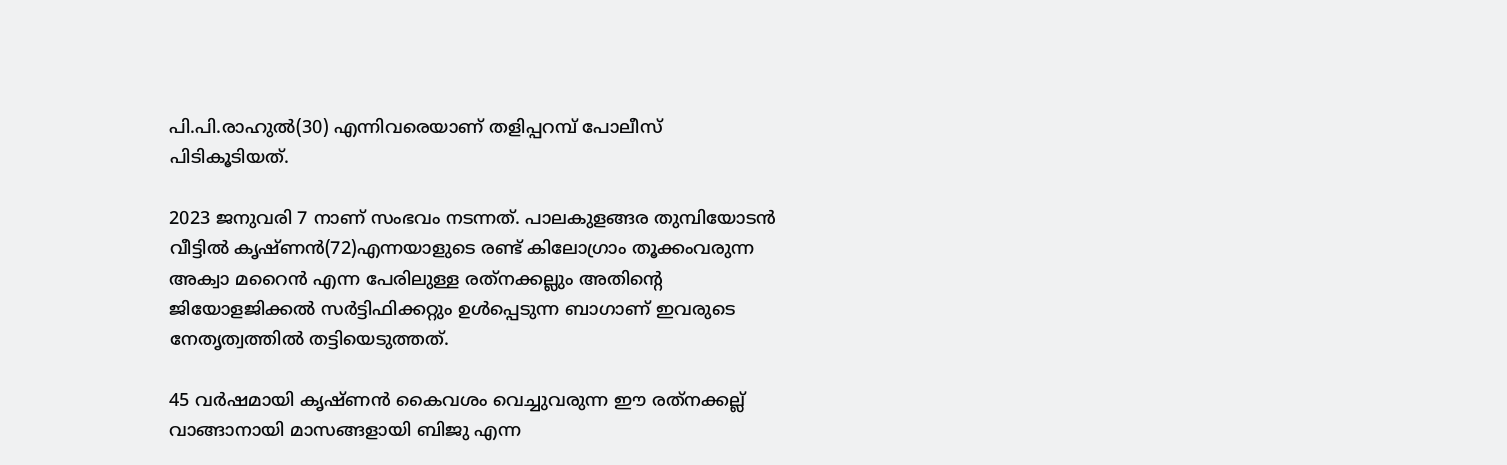പി.പി.രാഹുല്‍(30) എന്നിവരെയാണ് തളിപ്പറമ്പ് പോലീസ് പിടികൂടിയത്.

2023 ജനുവരി 7 നാണ് സംഭവം നടന്നത്. പാലകുളങ്ങര തുമ്പിയോടന്‍ വീട്ടില്‍ കൃഷ്ണന്‍(72)എന്നയാളുടെ രണ്ട് കിലോഗ്രാം തൂക്കംവരുന്ന അക്വാ മറൈന്‍ എന്ന പേരിലുള്ള രത്‌നക്കല്ലും അതിന്റെ ജിയോളജിക്കല്‍ സര്‍ട്ടിഫിക്കറ്റും ഉള്‍പ്പെടുന്ന ബാഗാണ് ഇവരുടെ നേതൃത്വത്തില്‍ തട്ടിയെടുത്തത്.

45 വര്‍ഷമായി കൃഷ്ണന്‍ കൈവശം വെച്ചുവരുന്ന ഈ രത്‌നക്കല്ല് വാങ്ങാനായി മാസങ്ങളായി ബിജു എന്ന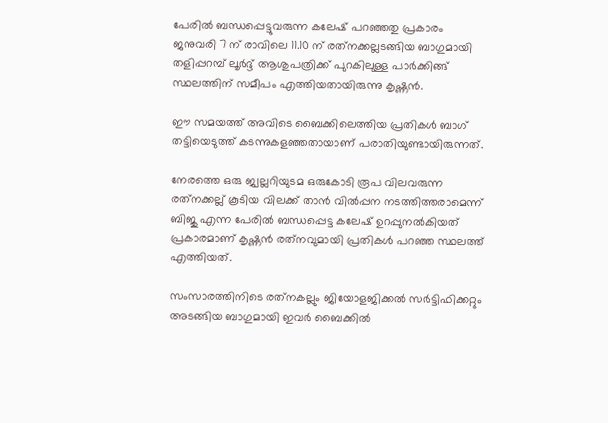പേരില്‍ ബന്ധപ്പെട്ടുവരുന്ന കലേഷ് പറഞ്ഞതു പ്രകാരം ജനുവരി 7 ന് രാവിലെ 11.10 ന് രത്‌നക്കല്ലടങ്ങിയ ബാഗുമായി തളിപ്പറമ്പ് ലൂര്‍ദ്ദ് ആശുപത്രിക്ക് പുറകിലുള്ള പാര്‍ക്കിങ്ങ് സ്ഥലത്തിന് സമീപം എത്തിയതായിരുന്നു കൃഷ്ണന്‍.

ഈ സമയത്ത് അവിടെ ബൈക്കിലെത്തിയ പ്രതികള്‍ ബാഗ് തട്ടിയെടുത്ത് കടന്നുകളഞ്ഞതായാണ് പരാതിയുണ്ടായിരുന്നത്.

നേരത്തെ ഒരു ജ്വല്ലറിയുടമ ഒരുകോടി രൂപ വിലവരുന്ന രത്‌നക്കല്ല് കൂടിയ വിലക്ക് താന്‍ വില്‍പ്പന നടത്തിത്തരാമെന്ന് ബിജു എന്ന പേരില്‍ ബന്ധപ്പെട്ട കലേഷ് ഉറപ്പുനല്‍കിയത് പ്രകാരമാണ് കൃഷ്ണന്‍ രത്‌നവുമായി പ്രതികള്‍ പറഞ്ഞ സ്ഥലത്ത് എത്തിയത്.

സംസാരത്തിനിടെ രത്‌നകല്ലും ജിയോളജിക്കല്‍ സര്‍ട്ടിഫിക്കറ്റും അടങ്ങിയ ബാഗുമായി ഇവര്‍ ബൈക്കില്‍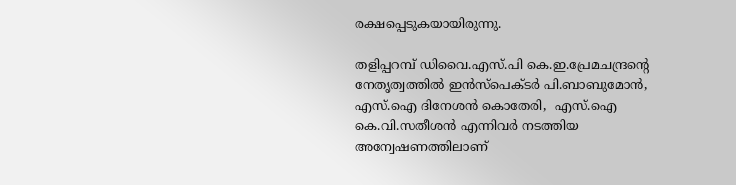രക്ഷപ്പെടുകയായിരുന്നു.

തളിപ്പറമ്പ് ഡിവൈ.എസ്.പി കെ.ഇ.പ്രേമചന്ദ്രന്റെ നേതൃത്വത്തില്‍ ഇന്‍സ്‌പെക്ടര്‍ പി.ബാബുമോന്‍, എസ്.ഐ ദിനേശന്‍ കൊതേരി,  എസ്.ഐ കെ.വി.സതീശന്‍ എന്നിവര്‍ നടത്തിയ അന്വേഷണത്തിലാണ്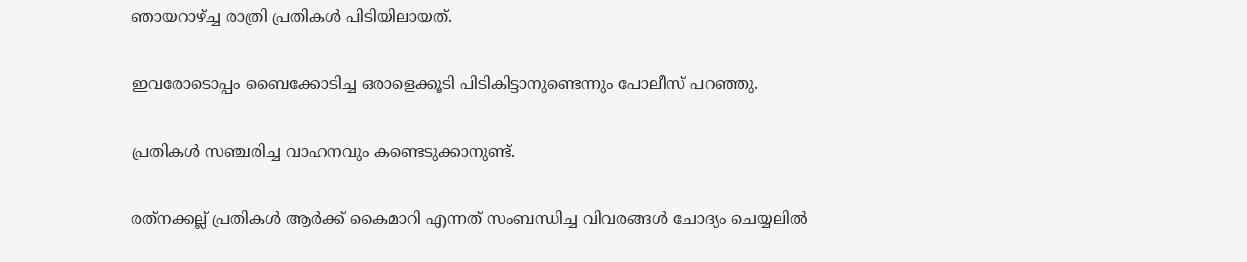ഞായറാഴ്ച്ച രാത്രി പ്രതികള്‍ പിടിയിലായത്.

ഇവരോടൊപ്പം ബൈക്കോടിച്ച ഒരാളെക്കൂടി പിടികിട്ടാനുണ്ടെന്നും പോലീസ് പറഞ്ഞു.

പ്രതികള്‍ സഞ്ചരിച്ച വാഹനവും കണ്ടെടുക്കാനുണ്ട്.

രത്‌നക്കല്ല് പ്രതികള്‍ ആര്‍ക്ക് കൈമാറി എന്നത് സംബന്ധിച്ച വിവരങ്ങള്‍ ചോദ്യം ചെയ്യലില്‍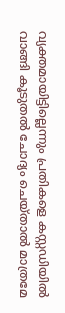വ്യക്തമായിട്ടില്ലെന്നും പ്രതികളെ കസ്റ്റഡിയില്‍ വാങ്ങി കൂടുതല്‍ ചോദ്യം ചെയ്താല്‍ മാത്രമേ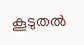കൂടുതല്‍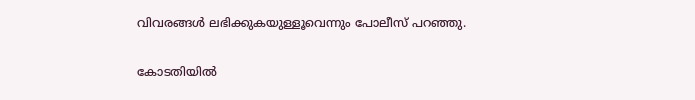വിവരങ്ങള്‍ ലഭിക്കുകയുള്ളൂവെന്നും പോലീസ് പറഞ്ഞു.

കോടതിയില്‍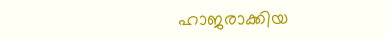ഹാജരാക്കിയ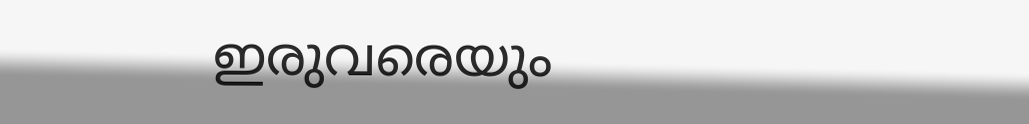ഇരുവരെയും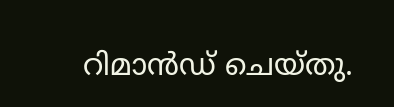റിമാന്‍ഡ് ചെയ്തു.